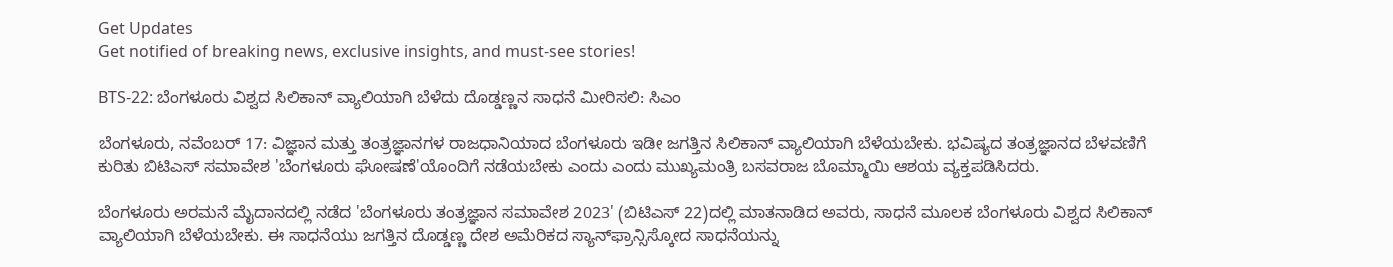Get Updates
Get notified of breaking news, exclusive insights, and must-see stories!

BTS-22: ಬೆಂಗಳೂರು ವಿಶ್ವದ ಸಿಲಿಕಾನ್ ವ್ಯಾಲಿಯಾಗಿ ಬೆಳೆದು ದೊಡ್ಡಣ್ಣನ ಸಾಧನೆ ಮೀರಿಸಲಿ: ಸಿಎಂ

ಬೆಂಗಳೂರು, ನವೆಂಬರ್ 17: ವಿಜ್ಞಾನ ಮತ್ತು ತಂತ್ರಜ್ಞಾನಗಳ ರಾಜಧಾನಿಯಾದ ಬೆಂಗಳೂರು ಇಡೀ ಜಗತ್ತಿನ ಸಿಲಿಕಾನ್‌ ವ್ಯಾಲಿಯಾಗಿ ಬೆಳೆಯಬೇಕು. ಭವಿಷ್ಯದ ತಂತ್ರಜ್ಞಾನದ ಬೆಳವಣಿಗೆ ಕುರಿತು ಬಿಟಿಎಸ್ ಸಮಾವೇಶ 'ಬೆಂಗಳೂರು ಘೋಷಣೆ'ಯೊಂದಿಗೆ ನಡೆಯಬೇಕು ಎಂದು ಎಂದು ಮುಖ್ಯಮಂತ್ರಿ ಬಸವರಾಜ ಬೊಮ್ಮಾಯಿ ಆಶಯ ವ್ಯಕ್ತಪಡಿಸಿದರು.

ಬೆಂಗಳೂರು ಅರಮನೆ ಮೈದಾನದಲ್ಲಿ ನಡೆದ 'ಬೆಂಗಳೂರು ತಂತ್ರಜ್ಞಾನ ಸಮಾವೇಶ 2023' (ಬಿಟಿಎಸ್ 22)ದಲ್ಲಿ ಮಾತನಾಡಿದ ಅವರು, ಸಾಧನೆ ಮೂಲಕ ಬೆಂಗಳೂರು ವಿಶ್ವದ ಸಿಲಿಕಾನ್ ವ್ಯಾಲಿಯಾಗಿ ಬೆಳೆಯಬೇಕು. ಈ ಸಾಧನೆಯು ಜಗತ್ತಿನ ದೊಡ್ಡಣ್ಣ ದೇಶ ಅಮೆರಿಕದ ಸ್ಯಾನ್‌ಫ್ರಾನ್ಸಿಸ್ಕೋದ ಸಾಧನೆಯನ್ನು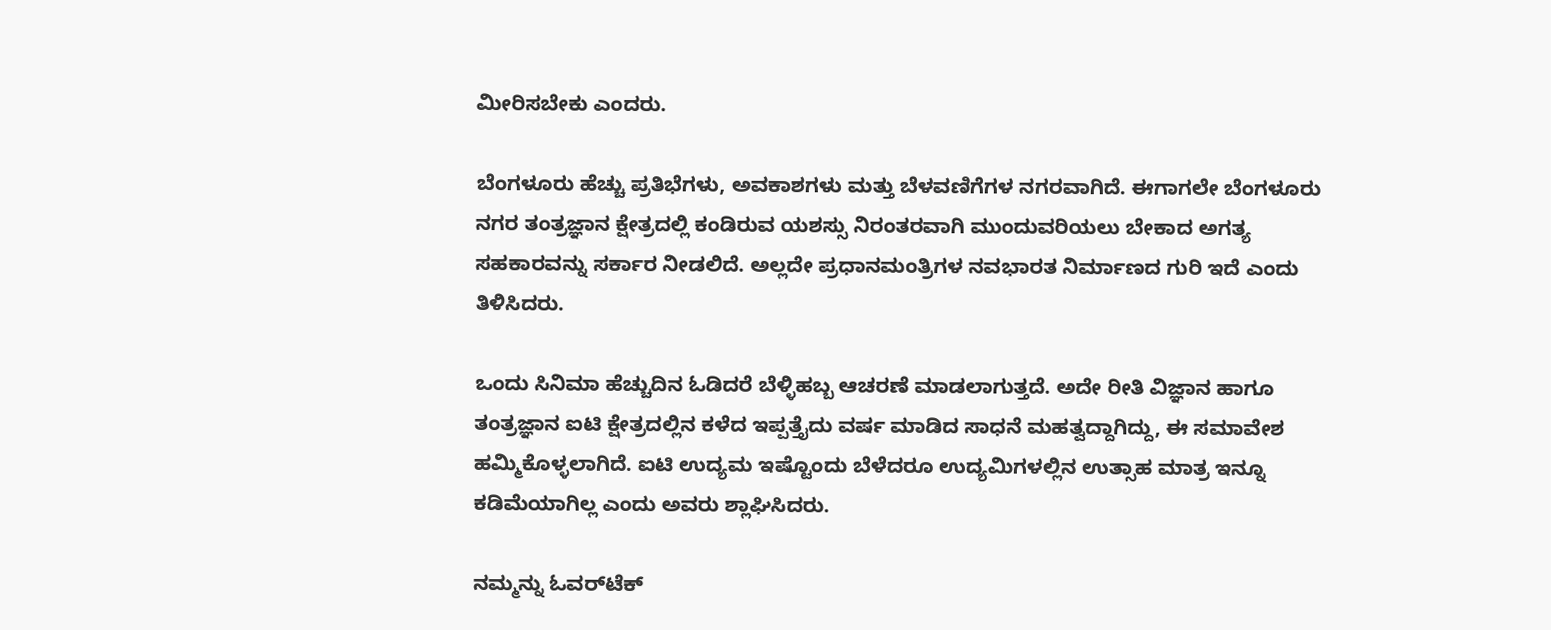ಮೀರಿಸಬೇಕು ಎಂದರು.

ಬೆಂಗಳೂರು ಹೆಚ್ಚು ಪ್ರತಿಭೆಗಳು, ಅವಕಾಶಗಳು ಮತ್ತು ಬೆಳವಣಿಗೆಗಳ ನಗರವಾಗಿದೆ. ಈಗಾಗಲೇ ಬೆಂಗಳೂರು ನಗರ ತಂತ್ರಜ್ಞಾನ ಕ್ಷೇತ್ರದಲ್ಲಿ ಕಂಡಿರುವ ಯಶಸ್ಸು ನಿರಂತರವಾಗಿ ಮುಂದುವರಿಯಲು ಬೇಕಾದ ಅಗತ್ಯ ಸಹಕಾರವನ್ನು ಸರ್ಕಾರ ನೀಡಲಿದೆ. ಅಲ್ಲದೇ ಪ್ರಧಾನಮಂತ್ರಿಗಳ ನವಭಾರತ ನಿರ್ಮಾಣದ ಗುರಿ ಇದೆ ಎಂದು ತಿಳಿಸಿದರು.

ಒಂದು ಸಿನಿಮಾ ಹೆಚ್ಚುದಿನ ಓಡಿದರೆ ಬೆಳ್ಳಿಹಬ್ಬ ಆಚರಣೆ ಮಾಡಲಾಗುತ್ತದೆ. ಅದೇ ರೀತಿ ವಿಜ್ಞಾನ ಹಾಗೂ ತಂತ್ರಜ್ಞಾನ ಐಟಿ ಕ್ಷೇತ್ರದಲ್ಲಿನ ಕಳೆದ ಇಪ್ಪತ್ತೈದು ವರ್ಷ ಮಾಡಿದ ಸಾಧನೆ ಮಹತ್ವದ್ದಾಗಿದ್ದು, ಈ ಸಮಾವೇಶ ಹಮ್ಮಿಕೊಳ್ಳಲಾಗಿದೆ. ಐಟಿ ಉದ್ಯಮ ಇಷ್ಟೊಂದು ಬೆಳೆದರೂ ಉದ್ಯಮಿಗಳಲ್ಲಿನ ಉತ್ಸಾಹ ಮಾತ್ರ ಇನ್ನೂ ಕಡಿಮೆಯಾಗಿಲ್ಲ ಎಂದು ಅವರು ಶ್ಲಾಘಿಸಿದರು.

ನಮ್ಮನ್ನು ಓವರ್‌ಟೆಕ್‌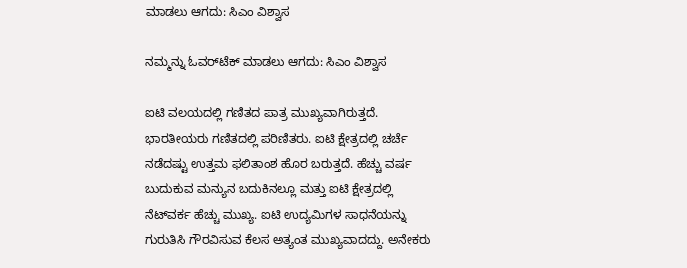ಮಾಡಲು ಆಗದು: ಸಿಎಂ ವಿಶ್ವಾಸ

ನಮ್ಮನ್ನು ಓವರ್‌ಟೆಕ್‌ ಮಾಡಲು ಆಗದು: ಸಿಎಂ ವಿಶ್ವಾಸ

ಐಟಿ ವಲಯದಲ್ಲಿ ಗಣಿತದ ಪಾತ್ರ ಮುಖ್ಯವಾಗಿರುತ್ತದೆ. ಭಾರತೀಯರು ಗಣಿತದಲ್ಲಿ ಪರಿಣಿತರು. ಐಟಿ ಕ್ಷೇತ್ರದಲ್ಲಿ ಚರ್ಚೆ ನಡೆದಷ್ಟು ಉತ್ತಮ ಫಲಿತಾಂಶ ಹೊರ ಬರುತ್ತದೆ. ಹೆಚ್ಚು ವರ್ಷ ಬುದುಕುವ ಮನ್ಯುನ ಬದುಕಿನಲ್ಲೂ ಮತ್ತು ಐಟಿ ಕ್ಷೇತ್ರದಲ್ಲಿ ನೆಟ್‌ವರ್ಕ ಹೆಚ್ಚು ಮುಖ್ಯ. ಐಟಿ ಉದ್ಯಮಿಗಳ ಸಾಧನೆಯನ್ನು ಗುರುತಿಸಿ ಗೌರವಿಸುವ ಕೆಲಸ ಅತ್ಯಂತ ಮುಖ್ಯವಾದದ್ದು. ಅನೇಕರು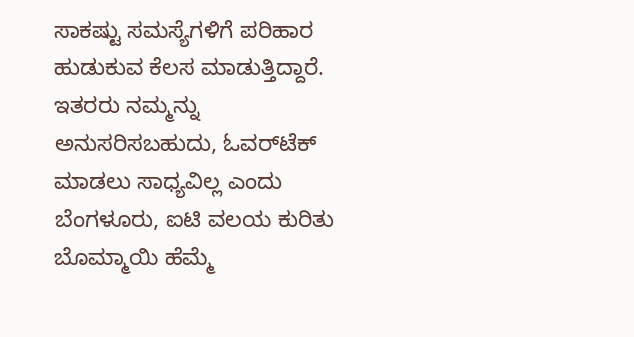ಸಾಕಷ್ಟು ಸಮಸ್ಯೆಗಳಿಗೆ ಪರಿಹಾರ ಹುಡುಕುವ ಕೆಲಸ ಮಾಡುತ್ತಿದ್ದಾರೆ. ಇತರರು ನಮ್ಮನ್ನು ಅನುಸರಿಸಬಹುದು, ಓವರ್‌ಟೆಕ್‌ ಮಾಡಲು ಸಾಧ್ಯವಿಲ್ಲ ಎಂದು ಬೆಂಗಳೂರು, ಐಟಿ ವಲಯ ಕುರಿತು ಬೊಮ್ಮಾಯಿ ಹೆಮ್ಮೆ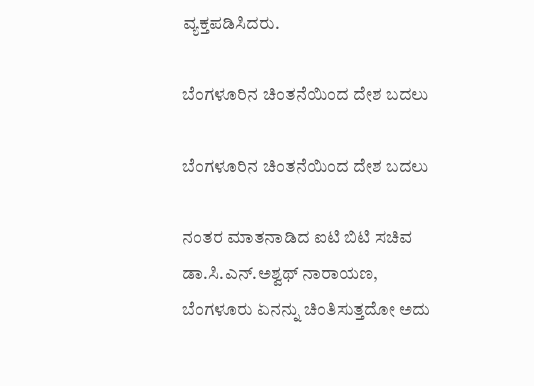ವ್ಯಕ್ತಪಡಿಸಿದರು.

ಬೆಂಗಳೂರಿನ ಚಿಂತನೆಯಿಂದ ದೇಶ ಬದಲು

ಬೆಂಗಳೂರಿನ ಚಿಂತನೆಯಿಂದ ದೇಶ ಬದಲು

ನಂತರ ಮಾತನಾಡಿದ ಐಟಿ ಬಿಟಿ ಸಚಿವ ಡಾ.ಸಿ.ಎನ್.ಅಶ್ವಥ್ ನಾರಾಯಣ, ಬೆಂಗಳೂರು ಏನನ್ನು ಚಿಂತಿಸುತ್ತದೋ ಅದು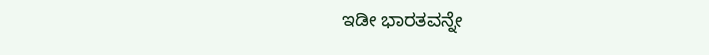ಇಡೀ ಭಾರತವನ್ನೇ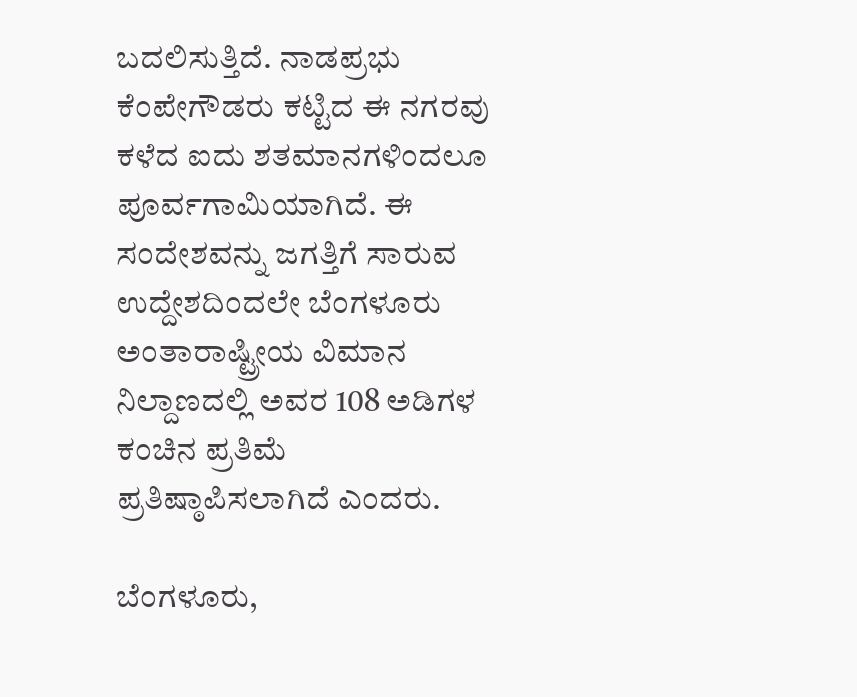ಬದಲಿಸುತ್ತಿದೆ. ನಾಡಪ್ರಭು ಕೆಂಪೇಗೌಡರು ಕಟ್ಟಿದ ಈ ನಗರವು ಕಳೆದ ಐದು ಶತಮಾನಗಳಿಂದಲೂ ಪೂರ್ವಗಾಮಿಯಾಗಿದೆ. ಈ ಸಂದೇಶವನ್ನು ಜಗತ್ತಿಗೆ ಸಾರುವ ಉದ್ದೇಶದಿಂದಲೇ ಬೆಂಗಳೂರು ಅಂತಾರಾಷ್ಟ್ರೀಯ ವಿಮಾನ ನಿಲ್ದಾಣದಲ್ಲಿ ಅವರ 108 ಅಡಿಗಳ ಕಂಚಿನ ಪ್ರತಿಮೆ ಪ್ರತಿಷ್ಠಾಪಿಸಲಾಗಿದೆ ಎಂದರು.

ಬೆಂಗಳೂರು,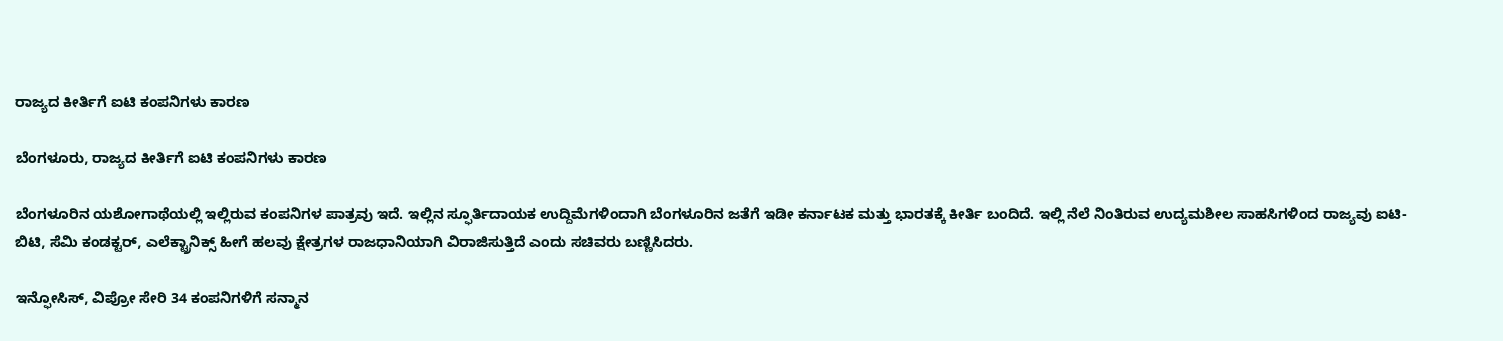ರಾಜ್ಯದ ಕೀರ್ತಿಗೆ ಐಟಿ ಕಂಪನಿಗಳು ಕಾರಣ

ಬೆಂಗಳೂರು, ರಾಜ್ಯದ ಕೀರ್ತಿಗೆ ಐಟಿ ಕಂಪನಿಗಳು ಕಾರಣ

ಬೆಂಗಳೂರಿನ ಯಶೋಗಾಥೆಯಲ್ಲಿ ಇಲ್ಲಿರುವ ಕಂಪನಿಗಳ ಪಾತ್ರವು ಇದೆ. ಇಲ್ಲಿನ ಸ್ಫೂರ್ತಿದಾಯಕ ಉದ್ದಿಮೆಗಳಿಂದಾಗಿ ಬೆಂಗಳೂರಿನ ಜತೆಗೆ ಇಡೀ ಕರ್ನಾಟಕ ಮತ್ತು ಭಾರತಕ್ಕೆ ಕೀರ್ತಿ ಬಂದಿದೆ. ಇಲ್ಲಿ ನೆಲೆ ನಿಂತಿರುವ ಉದ್ಯಮಶೀಲ ಸಾಹಸಿಗಳಿಂದ ರಾಜ್ಯವು ಐಟಿ-ಬಿಟಿ, ಸೆಮಿ ಕಂಡಕ್ಟರ್, ಎಲೆಕ್ಟ್ರಾನಿಕ್ಸ್ ಹೀಗೆ ಹಲವು ಕ್ಷೇತ್ರಗಳ ರಾಜಧಾನಿಯಾಗಿ ವಿರಾಜಿಸುತ್ತಿದೆ ಎಂದು ಸಚಿವರು ಬಣ್ಣಿಸಿದರು.

ಇನ್ಫೋಸಿಸ್‌, ವಿಪ್ರೋ ಸೇರಿ 34 ಕಂಪನಿಗಳಿಗೆ ಸನ್ಮಾನ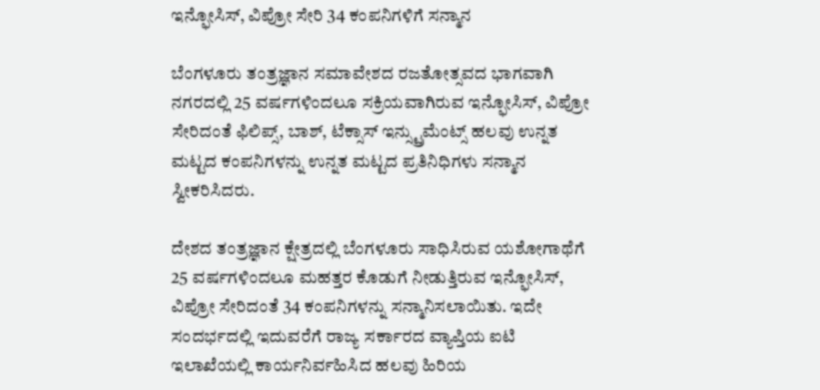ಇನ್ಫೋಸಿಸ್‌, ವಿಪ್ರೋ ಸೇರಿ 34 ಕಂಪನಿಗಳಿಗೆ ಸನ್ಮಾನ

ಬೆಂಗಳೂರು ತಂತ್ರಜ್ಞಾನ ಸಮಾವೇಶದ ರಜತೋತ್ಸವದ ಭಾಗವಾಗಿ ನಗರದಲ್ಲಿ 25 ವರ್ಷಗಳಿಂದಲೂ ಸಕ್ರಿಯವಾಗಿರುವ ಇನ್ಫೋಸಿಸ್‌, ವಿಪ್ರೋ ಸೇರಿದಂತೆ ಫಿಲಿಪ್ಸ್, ಬಾಶ್‌, ಟೆಕ್ಸಾಸ್‌ ಇನ್ಸ್ಟ್ರುಮೆಂಟ್ಸ್ ಹಲವು ಉನ್ನತ ಮಟ್ಟದ‌ ಕಂಪನಿಗಳನ್ನು ಉನ್ನತ ಮಟ್ಟದ ಪ್ರತಿನಿಧಿಗಳು ಸನ್ಮಾನ ಸ್ವೀಕರಿಸಿದರು.

ದೇಶದ ತಂತ್ರಜ್ಞಾನ ಕ್ಷೇತ್ರದಲ್ಲಿ ಬೆಂಗಳೂರು ಸಾಧಿಸಿರುವ ಯಶೋಗಾಥೆಗೆ 25 ವರ್ಷಗಳಿಂದಲೂ ಮಹತ್ತರ ಕೊಡುಗೆ ನೀಡುತ್ತಿರುವ ಇನ್ಫೋಸಿಸ್, ವಿಪ್ರೋ ಸೇರಿದಂತೆ 34 ಕಂಪನಿಗಳನ್ನು ಸನ್ಮಾನಿಸಲಾಯಿತು. ಇದೇ ಸಂದರ್ಭದಲ್ಲಿ ಇದುವರೆಗೆ ರಾಜ್ಯ ಸರ್ಕಾರದ ವ್ಯಾಪ್ತಿಯ ಐಟಿ ಇಲಾಖೆಯಲ್ಲಿ ಕಾರ್ಯನಿರ್ವಹಿಸಿದ ಹಲವು ಹಿರಿಯ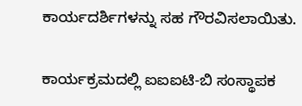ಕಾರ್ಯದರ್ಶಿಗಳನ್ನು ಸಹ ಗೌರವಿಸಲಾಯಿತು.

ಕಾರ್ಯಕ್ರಮದಲ್ಲಿ ಐಐಐಟಿ-ಬಿ ಸಂಸ್ಥಾಪಕ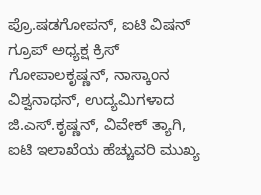ಪ್ರೊ.ಷಡಗೋಪನ್, ಐಟಿ ವಿಷನ್‌ ಗ್ರೂಪ್‌ ಅಧ್ಯಕ್ಷ ಕ್ರಿಸ್‌ ಗೋಪಾಲಕೃಷ್ಣನ್‌, ನಾಸ್ಕಾಂನ ವಿಶ್ವನಾಥನ್‌, ಉದ್ಯಮಿಗಳಾದ ಜಿ.ಎಸ್‌.ಕೃಷ್ಣನ್‌, ವಿವೇಕ್‌ ತ್ಯಾಗಿ, ಐಟಿ ಇಲಾಖೆಯ ಹೆಚ್ಚುವರಿ ಮುಖ್ಯ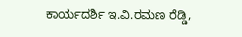ಕಾರ್ಯದರ್ಶಿ ಇ.ವಿ.ರಮಣ ರೆಡ್ಡಿ,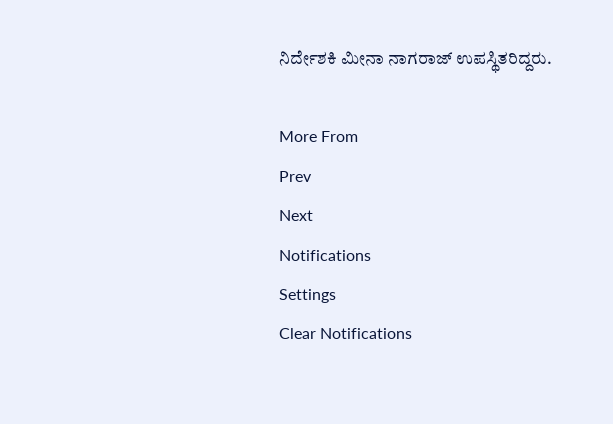ನಿರ್ದೇಶಕಿ ಮೀನಾ ನಾಗರಾಜ್‌ ಉಪಸ್ಥಿತರಿದ್ದರು.

More From
Prev
Next
Notifications
Settings
Clear Notifications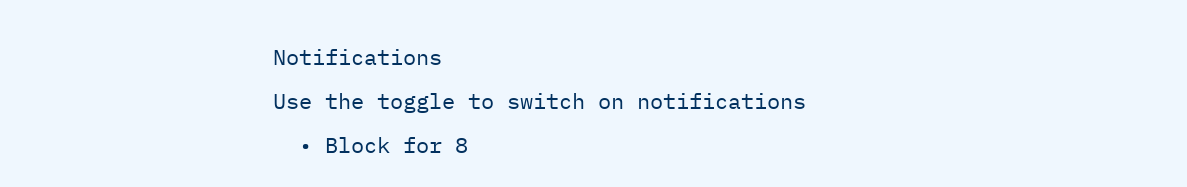Notifications
Use the toggle to switch on notifications
  • Block for 8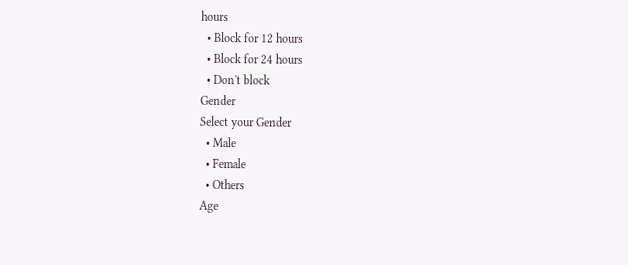hours
  • Block for 12 hours
  • Block for 24 hours
  • Don't block
Gender
Select your Gender
  • Male
  • Female
  • Others
Age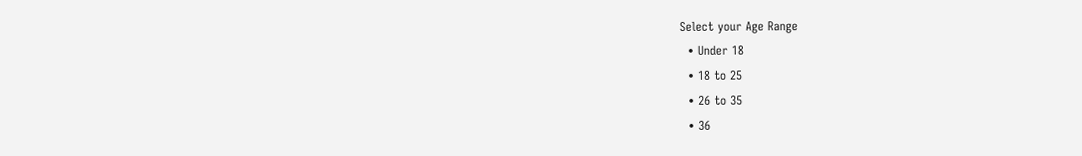Select your Age Range
  • Under 18
  • 18 to 25
  • 26 to 35
  • 36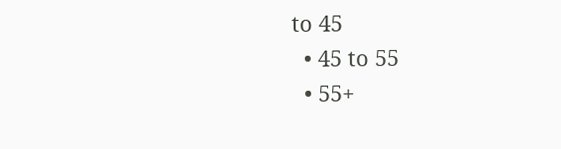to 45
  • 45 to 55
  • 55+